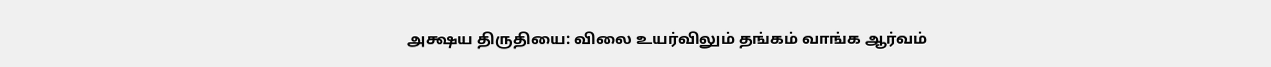அக்ஷய திருதியை: விலை உயர்விலும் தங்கம் வாங்க ஆர்வம்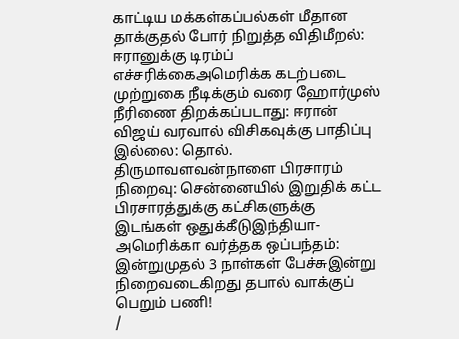காட்டிய மக்கள்கப்பல்கள் மீதான தாக்குதல் போர் நிறுத்த விதிமீறல்: ஈரானுக்கு டிரம்ப் எச்சரிக்கைஅமெரிக்க கடற்படை முற்றுகை நீடிக்கும் வரை ஹோர்முஸ் நீரிணை திறக்கப்படாது: ஈரான் விஜய் வரவால் விசிகவுக்கு பாதிப்பு இல்லை: தொல். திருமாவளவன்நாளை பிரசாரம் நிறைவு: சென்னையில் இறுதிக் கட்ட பிரசாரத்துக்கு கட்சிகளுக்கு இடங்கள் ஒதுக்கீடுஇந்தியா-அமெரிக்கா வர்த்தக ஒப்பந்தம்: இன்றுமுதல் 3 நாள்கள் பேச்சுஇன்று நிறைவடைகிறது தபால் வாக்குப் பெறும் பணி!
/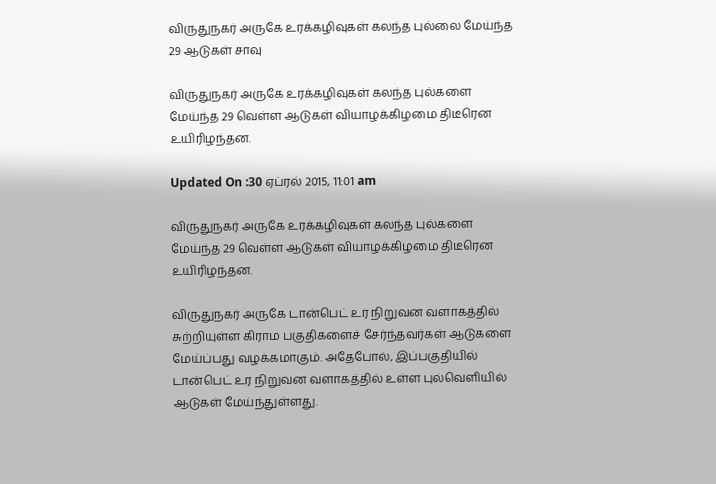விருதுநகர் அருகே உரக்கழிவுகள் கலந்த புல்லை மேய்ந்த 29 ஆடுகள் சாவு

விருதுநகர் அருகே உரக்கழிவுகள் கலந்த புல்களை மேய்ந்த 29 வெள்ள ஆடுகள் வியாழக்கிழமை திடீரென உயிரிழந்தன.

Updated On :30 ஏப்ரல் 2015, 11:01 am

விருதுநகர் அருகே உரக்கழிவுகள் கலந்த புல்களை மேய்ந்த 29 வெள்ள ஆடுகள் வியாழக்கிழமை திடீரென உயிரிழந்தன.

விருதுநகர் அருகே டான்பெட் உர நிறுவன வளாகத்தில் சுற்றியுள்ள கிராம பகுதிகளைச் சேர்ந்தவர்கள் ஆடுகளை மேய்ப்பது வழக்கமாகும். அதேபோல், இப்பகுதியில் டான்பெட் உர நிறுவன வளாகத்தில் உள்ள புல்வெளியில் ஆடுகள் மேய்ந்துள்ளது.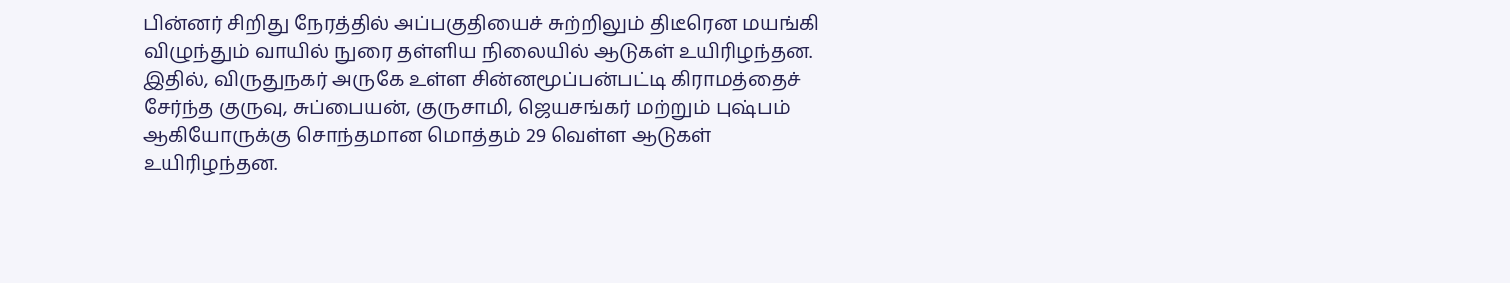பின்னர் சிறிது நேரத்தில் அப்பகுதியைச் சுற்றிலும் திடீரென மயங்கி விழுந்தும் வாயில் நுரை தள்ளிய நிலையில் ஆடுகள் உயிரிழந்தன. இதில், விருதுநகர் அருகே உள்ள சின்னமூப்பன்பட்டி கிராமத்தைச் சேர்ந்த குருவு, சுப்பையன், குருசாமி, ஜெயசங்கர் மற்றும் புஷ்பம் ஆகியோருக்கு சொந்தமான மொத்தம் 29 வெள்ள ஆடுகள் உயிரிழந்தன.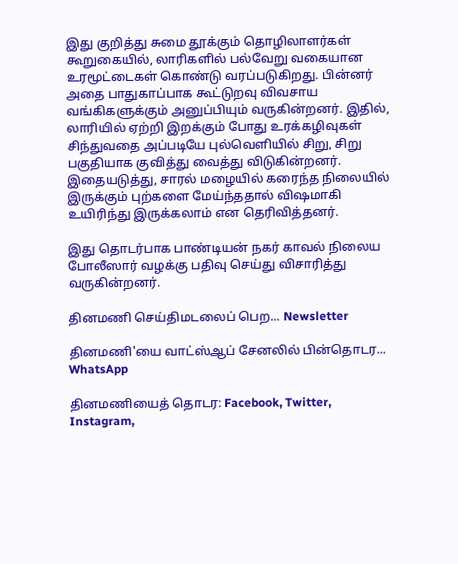இது குறித்து சுமை தூக்கும் தொழிலாளர்கள் கூறுகையில், லாரிகளில் பல்வேறு வகையான உரமூட்டைகள் கொண்டு வரப்படுகிறது. பின்னர் அதை பாதுகாப்பாக கூட்டுறவு விவசாய வங்கிகளுக்கும் அனுப்பியும் வருகின்றனர். இதில், லாரியில் ஏற்றி இறக்கும் போது உரக்கழிவுகள் சிந்துவதை அப்படியே புல்வெளியில் சிறு, சிறு பகுதியாக குவித்து வைத்து விடுகின்றனர். இதையடுத்து, சாரல் மழையில் கரைந்த நிலையில் இருக்கும் புற்களை மேய்ந்ததால் விஷமாகி உயிரிந்து இருக்கலாம் என தெரிவித்தனர்.

இது தொடர்பாக பாண்டியன் நகர் காவல் நிலைய போலீஸார் வழக்கு பதிவு செய்து விசாரித்து வருகின்றனர்.

தினமணி செய்திமடலைப் பெற... Newsletter

தினமணி'யை வாட்ஸ்ஆப் சேனலில் பின்தொடர... WhatsApp

தினமணியைத் தொடர: Facebook, Twitter, Instagram,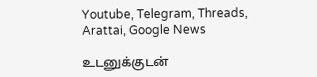Youtube, Telegram, Threads, Arattai, Google News

உடனுக்குடன்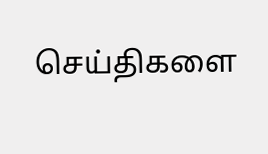செய்திகளை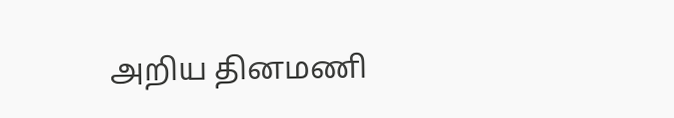அறிய தினமணி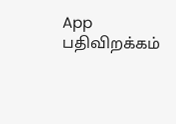App பதிவிறக்கம்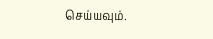செய்யவும்.